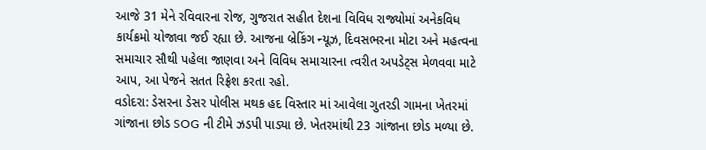આજે 31 મેને રવિવારના રોજ, ગુજરાત સહીત દેશના વિવિધ રાજ્યોમાં અનેકવિધ કાર્યક્રમો યોજાવા જઈ રહ્યા છે. આજના બ્રેકિંગ ન્યૂઝ, દિવસભરના મોટા અને મહત્વના સમાચાર સૌથી પહેલા જાણવા અને વિવિધ સમાચારના ત્વરીત અપડેટ્સ મેળવવા માટે આપ, આ પેજને સતત રિફ્રેશ કરતા રહો.
વડોદરા: ડેસરના ડેસર પોલીસ મથક હદ વિસ્તાર માં આવેલા ગુતરડી ગામના ખેતરમાં ગાંજાના છોડ SOG ની ટીમે ઝડપી પાડ્યા છે. ખેતરમાંથી 23 ગાંજાના છોડ મળ્યા છે.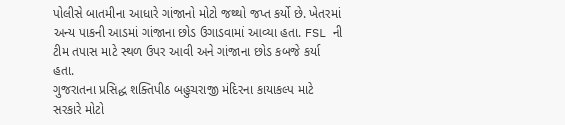પોલીસે બાતમીના આધારે ગાંજાનો મોટો જથ્થો જપ્ત કર્યો છે. ખેતરમાં અન્ય પાકની આડમાં ગાંજાના છોડ ઉગાડવામાં આવ્યા હતા. FSL ની ટીમ તપાસ માટે સ્થળ ઉપર આવી અને ગાંજાના છોડ કબજે કર્યા હતા.
ગુજરાતના પ્રસિદ્ધ શક્તિપીઠ બહુચરાજી મંદિરના કાયાકલ્પ માટે સરકારે મોટો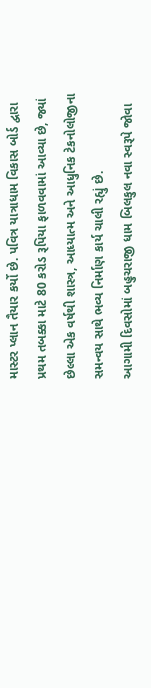માસ્ટર પ્લાન તૈયાર કર્યો છે. પવિત્ર યાત્રાધામ વિકાસ બોર્ડ દ્વારા પ્રથમ તબક્કા માટે 80 કરોડ રૂપિયા ફાળવવામાં આવ્યા છે, જ્યાં છેલ્લા એક વર્ષથી શાસ્ત્ર, આધ્યાત્મ અને આધુનિક ટેકનોલોજીના સમન્વય સાથે ભવ્ય નિર્માણ કાર્ય ચાલી રહ્યું છે.
આગામી દિવસોમાં બહુચરાજી ધામ બિલકુલ નવા સ્વરૂપે જોવા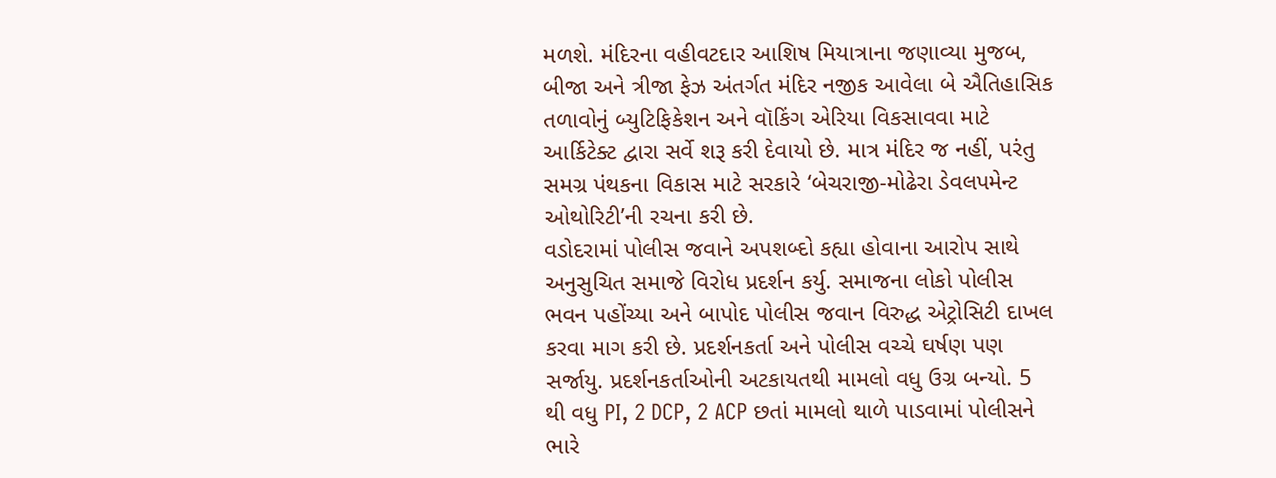મળશે. મંદિરના વહીવટદાર આશિષ મિયાત્રાના જણાવ્યા મુજબ, બીજા અને ત્રીજા ફેઝ અંતર્ગત મંદિર નજીક આવેલા બે ઐતિહાસિક તળાવોનું બ્યુટિફિકેશન અને વૉકિંગ એરિયા વિકસાવવા માટે આર્કિટેક્ટ દ્વારા સર્વે શરૂ કરી દેવાયો છે. માત્ર મંદિર જ નહીં, પરંતુ સમગ્ર પંથકના વિકાસ માટે સરકારે ‘બેચરાજી-મોઢેરા ડેવલપમેન્ટ ઓથોરિટી’ની રચના કરી છે.
વડોદરામાં પોલીસ જવાને અપશબ્દો કહ્યા હોવાના આરોપ સાથે અનુસુચિત સમાજે વિરોધ પ્રદર્શન કર્યુ. સમાજના લોકો પોલીસ ભવન પહોંચ્યા અને બાપોદ પોલીસ જવાન વિરુદ્ધ એટ્રોસિટી દાખલ કરવા માગ કરી છે. પ્રદર્શનકર્તા અને પોલીસ વચ્ચે ઘર્ષણ પણ સર્જાયુ. પ્રદર્શનકર્તાઓની અટકાયતથી મામલો વધુ ઉગ્ર બન્યો. 5 થી વધુ PI, 2 DCP, 2 ACP છતાં મામલો થાળે પાડવામાં પોલીસને ભારે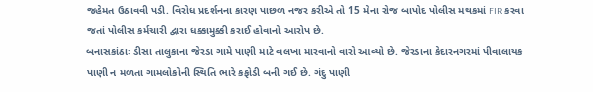જહેમત ઉઠાવવી પડી. વિરોધ પ્રદર્શનના કારણ પાછળ નજર કરીએ તો 15 મેના રોજ બાપોદ પોલીસ મથકમાં FIR કરવા જતાં પોલીસ કર્મચારી દ્વારા ધક્કામુક્કી કરાઈ હોવાનો આરોપ છે.
બનાસકાંઠાઃ ડીસા તાલુકાના જેરડા ગામે પાણી માટે વલખા મારવાનો વારો આવ્યો છે. જેરડાના કેદારનગરમાં પીવાલાયક પાણી ન મળતા ગામલોકોની સ્થિતિ ભારે કફોડી બની ગઈ છે. ગંદુ પાણી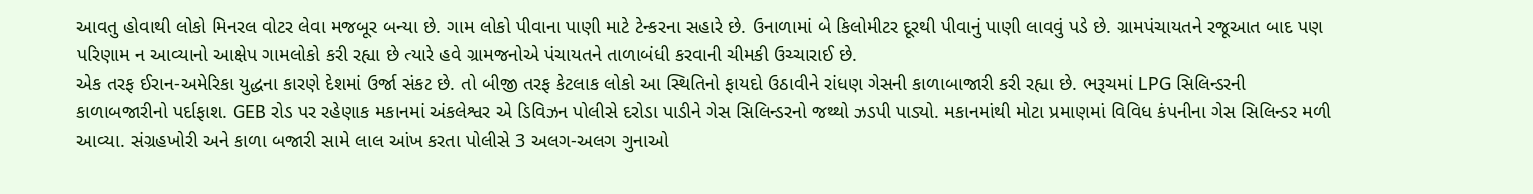આવતુ હોવાથી લોકો મિનરલ વોટર લેવા મજબૂર બન્યા છે. ગામ લોકો પીવાના પાણી માટે ટેન્કરના સહારે છે. ઉનાળામાં બે કિલોમીટર દૂરથી પીવાનું પાણી લાવવું પડે છે. ગ્રામપંચાયતને રજૂઆત બાદ પણ પરિણામ ન આવ્યાનો આક્ષેપ ગામલોકો કરી રહ્યા છે ત્યારે હવે ગ્રામજનોએ પંચાયતને તાળાબંધી કરવાની ચીમકી ઉચ્ચારાઈ છે.
એક તરફ ઈરાન-અમેરિકા યુદ્ધના કારણે દેશમાં ઉર્જા સંકટ છે. તો બીજી તરફ કેટલાક લોકો આ સ્થિતિનો ફાયદો ઉઠાવીને રાંધણ ગેસની કાળાબાજારી કરી રહ્યા છે. ભરૂચમાં LPG સિલિન્ડરની કાળાબજારીનો પર્દાફાશ. GEB રોડ પર રહેણાક મકાનમાં અંકલેશ્વર એ ડિવિઝન પોલીસે દરોડા પાડીને ગેસ સિલિન્ડરનો જથ્થો ઝડપી પાડ્યો. મકાનમાંથી મોટા પ્રમાણમાં વિવિધ કંપનીના ગેસ સિલિન્ડર મળી આવ્યા. સંગ્રહખોરી અને કાળા બજારી સામે લાલ આંખ કરતા પોલીસે 3 અલગ-અલગ ગુનાઓ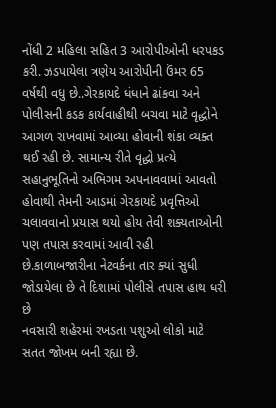નોંધી 2 મહિલા સહિત 3 આરોપીઓની ધરપકડ કરી. ઝડપાયેલા ત્રણેય આરોપીની ઉંમર 65 વર્ષથી વધુ છે..ગેરકાયદે ધંધાને ઢાંકવા અને પોલીસની કડક કાર્યવાહીથી બચવા માટે વૃદ્ધોને આગળ રાખવામાં આવ્યા હોવાની શંકા વ્યક્ત થઈ રહી છે. સામાન્ય રીતે વૃદ્ધો પ્રત્યે સહાનુભૂતિનો અભિગમ અપનાવવામાં આવતો હોવાથી તેમની આડમાં ગેરકાયદે પ્રવૃત્તિઓ ચલાવવાનો પ્રયાસ થયો હોય તેવી શક્યતાઓની પણ તપાસ કરવામાં આવી રહી છે.કાળાબજારીના નેટવર્કના તાર ક્યાં સુધી જોડાયેલા છે તે દિશામાં પોલીસે તપાસ હાથ ધરી છે
નવસારી શહેરમાં રખડતા પશુઓ લોકો માટે સતત જોખમ બની રહ્યા છે.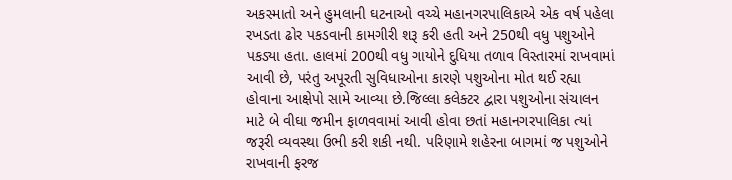અકસ્માતો અને હુમલાની ઘટનાઓ વચ્ચે મહાનગરપાલિકાએ એક વર્ષ પહેલા રખડતા ઢોર પકડવાની કામગીરી શરૂ કરી હતી અને 250થી વધુ પશુઓને પકડ્યા હતા. હાલમાં 200થી વધુ ગાયોને દુધિયા તળાવ વિસ્તારમાં રાખવામાં આવી છે, પરંતુ અપૂરતી સુવિધાઓના કારણે પશુઓના મોત થઈ રહ્યા હોવાના આક્ષેપો સામે આવ્યા છે.જિલ્લા કલેક્ટર દ્વારા પશુઓના સંચાલન માટે બે વીઘા જમીન ફાળવવામાં આવી હોવા છતાં મહાનગરપાલિકા ત્યાં જરૂરી વ્યવસ્થા ઉભી કરી શકી નથી. પરિણામે શહેરના બાગમાં જ પશુઓને રાખવાની ફરજ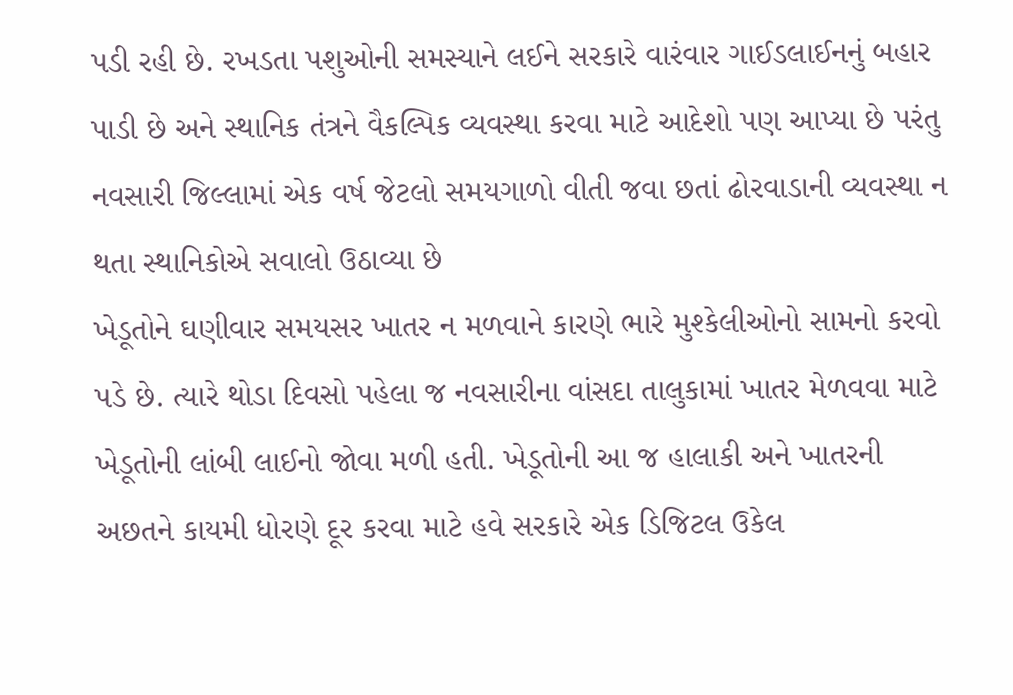પડી રહી છે. રખડતા પશુઓની સમસ્યાને લઈને સરકારે વારંવાર ગાઈડલાઈનનું બહાર પાડી છે અને સ્થાનિક તંત્રને વૈકલ્પિક વ્યવસ્થા કરવા માટે આદેશો પણ આપ્યા છે પરંતુ નવસારી જિલ્લામાં એક વર્ષ જેટલો સમયગાળો વીતી જવા છતાં ઢોરવાડાની વ્યવસ્થા ન થતા સ્થાનિકોએ સવાલો ઉઠાવ્યા છે
ખેડૂતોને ઘણીવાર સમયસર ખાતર ન મળવાને કારણે ભારે મુશ્કેલીઓનો સામનો કરવો પડે છે. ત્યારે થોડા દિવસો પહેલા જ નવસારીના વાંસદા તાલુકામાં ખાતર મેળવવા માટે ખેડૂતોની લાંબી લાઈનો જોવા મળી હતી. ખેડૂતોની આ જ હાલાકી અને ખાતરની અછતને કાયમી ધોરણે દૂર કરવા માટે હવે સરકારે એક ડિજિટલ ઉકેલ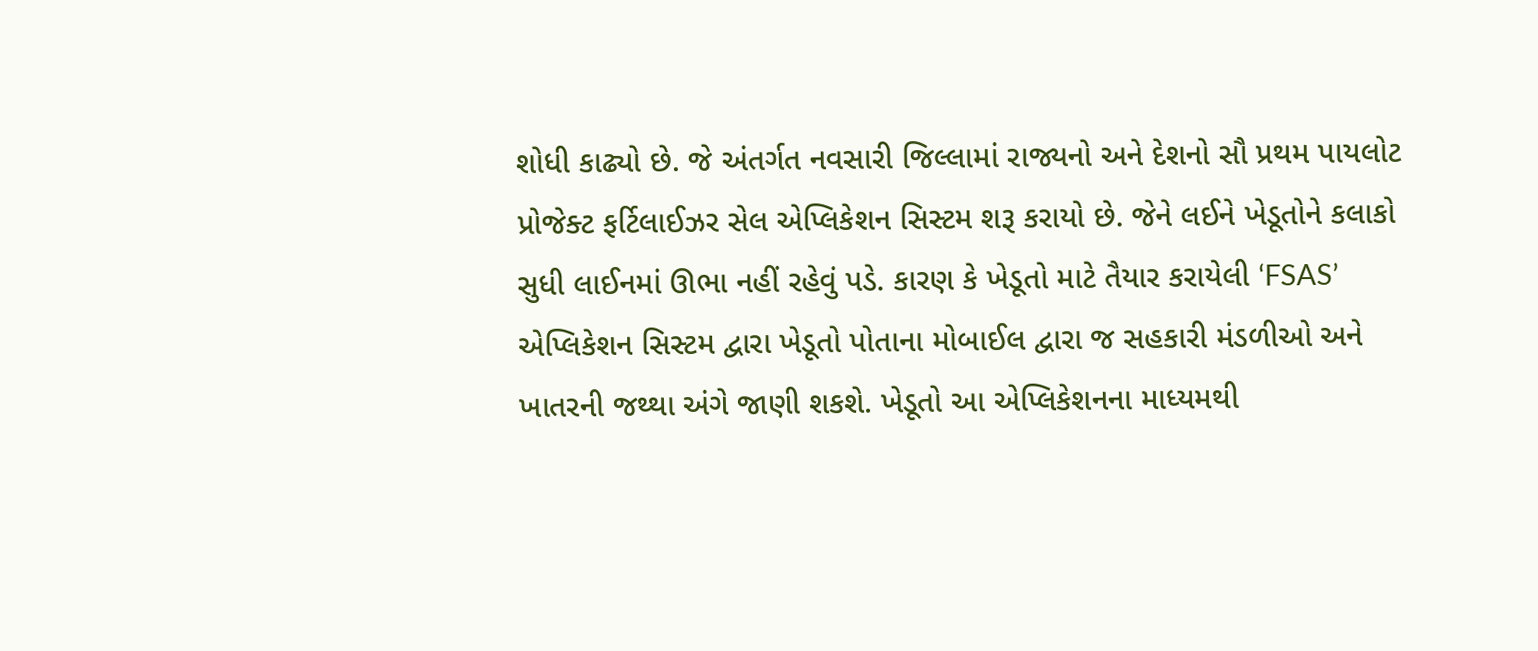શોધી કાઢ્યો છે. જે અંતર્ગત નવસારી જિલ્લામાં રાજ્યનો અને દેશનો સૌ પ્રથમ પાયલોટ પ્રોજેક્ટ ફર્ટિલાઈઝર સેલ એપ્લિકેશન સિસ્ટમ શરૂ કરાયો છે. જેને લઈને ખેડૂતોને કલાકો સુધી લાઈનમાં ઊભા નહીં રહેવું પડે. કારણ કે ખેડૂતો માટે તૈયાર કરાયેલી ‘FSAS’ એપ્લિકેશન સિસ્ટમ દ્વારા ખેડૂતો પોતાના મોબાઈલ દ્વારા જ સહકારી મંડળીઓ અને ખાતરની જથ્થા અંગે જાણી શકશે. ખેડૂતો આ એપ્લિકેશનના માધ્યમથી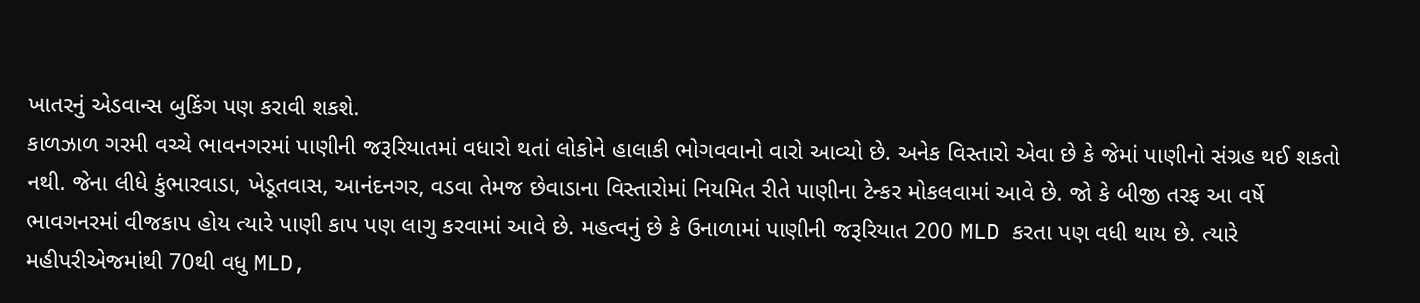ખાતરનું એડવાન્સ બુકિંગ પણ કરાવી શકશે.
કાળઝાળ ગરમી વચ્ચે ભાવનગરમાં પાણીની જરૂરિયાતમાં વધારો થતાં લોકોને હાલાકી ભોગવવાનો વારો આવ્યો છે. અનેક વિસ્તારો એવા છે કે જેમાં પાણીનો સંગ્રહ થઈ શકતો નથી. જેના લીધે કુંભારવાડા, ખેડૂતવાસ, આનંદનગર, વડવા તેમજ છેવાડાના વિસ્તારોમાં નિયમિત રીતે પાણીના ટેન્કર મોકલવામાં આવે છે. જો કે બીજી તરફ આ વર્ષે ભાવગનરમાં વીજકાપ હોય ત્યારે પાણી કાપ પણ લાગુ કરવામાં આવે છે. મહત્વનું છે કે ઉનાળામાં પાણીની જરૂરિયાત 200 MLD કરતા પણ વધી થાય છે. ત્યારે મહીપરીએજમાંથી 70થી વધુ MLD,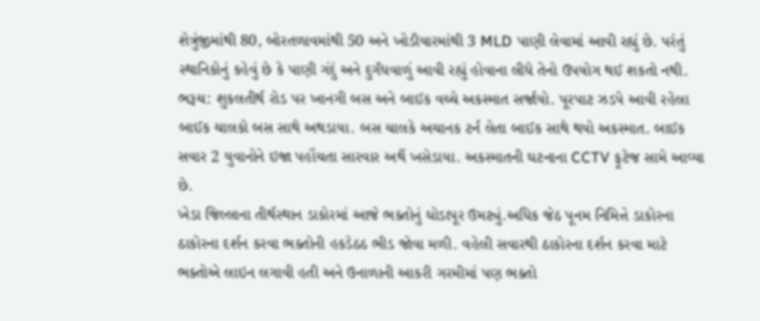શેત્રુંજીમાંથી 80, બોરતળાવમાંથી 50 અને ખોડીયારમાંથી 3 MLD પાણી લેવામાં આવી રહ્યું છે. પરંતું સ્થાનિકોનું કહેવું છે કે પાણી ગંદું અને દુર્ગંધવાળું આવી રહ્યું હોવાના લીધે તેનો ઉપયોગ થઈ શકતો નથી.
ભરૂચ: શુકલતીર્થ રોડ પર ખાનગી બસ અને બાઈક વચ્ચે અકસ્માત સર્જાયો. પૂરપાટ ઝડપે આવી રહેલા બાઈક ચાલકો બસ સાથે અથડાયા. બસ ચાલકે અચાનક ટર્ન લેતા બાઈક સાથે થયો અકસ્માત. બાઈક સવાર 2 યુવાનોને ઇજા પહોંચતા સારવાર અર્થે ખસેડાયા. અકસ્માતની ઘટનાના CCTV ફૂટેજ સામે આવ્યા છે.
ખેડા જિલ્લાના તીર્થસ્થાન ડાકોરમાં આજે ભક્તોનું ઘોડાપૂર ઉમટ્યું.અધિક જેઠ પૂનમ નિમિત્તે ડાકોરના ઠાકોરના દર્શન કરવા ભક્તોની હકડેઠઠ ભીડ જોવા મળી. વહેલી સવારથી ઠાકોરના દર્શન કરવા માટે ભક્તોએ લાઇન લગાવી હતી અને ઉનાળાની આકરી ગરમીમાં પણ ભક્તો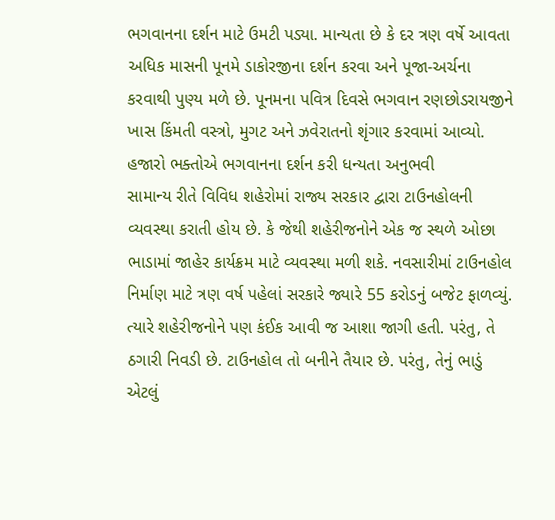ભગવાનના દર્શન માટે ઉમટી પડ્યા. માન્યતા છે કે દર ત્રણ વર્ષે આવતા અધિક માસની પૂનમે ડાકોરજીના દર્શન કરવા અને પૂજા-અર્ચના કરવાથી પુણ્ય મળે છે. પૂનમના પવિત્ર દિવસે ભગવાન રણછોડરાયજીને ખાસ કિંમતી વસ્ત્રો, મુગટ અને ઝવેરાતનો શૃંગાર કરવામાં આવ્યો. હજારો ભક્તોએ ભગવાનના દર્શન કરી ધન્યતા અનુભવી
સામાન્ય રીતે વિવિધ શહેરોમાં રાજ્ય સરકાર દ્વારા ટાઉનહોલની વ્યવસ્થા કરાતી હોય છે. કે જેથી શહેરીજનોને એક જ સ્થળે ઓછા ભાડામાં જાહેર કાર્યક્રમ માટે વ્યવસ્થા મળી શકે. નવસારીમાં ટાઉનહોલ નિર્માણ માટે ત્રણ વર્ષ પહેલાં સરકારે જ્યારે 55 કરોડનું બજેટ ફાળવ્યું. ત્યારે શહેરીજનોને પણ કંઈક આવી જ આશા જાગી હતી. પરંતુ, તે ઠગારી નિવડી છે. ટાઉનહોલ તો બનીને તૈયાર છે. પરંતુ, તેનું ભાડું એટલું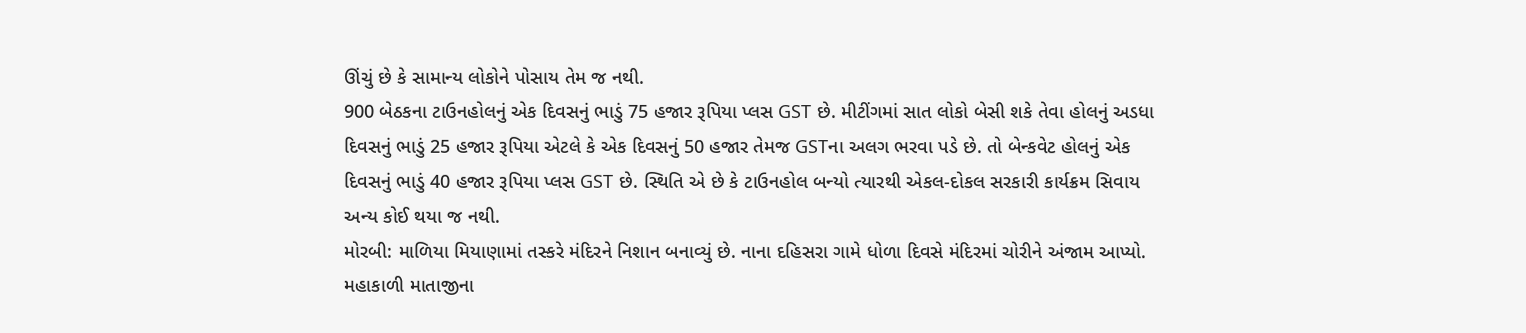ઊંચું છે કે સામાન્ય લોકોને પોસાય તેમ જ નથી.
900 બેઠકના ટાઉનહોલનું એક દિવસનું ભાડું 75 હજાર રૂપિયા પ્લસ GST છે. મીટીંગમાં સાત લોકો બેસી શકે તેવા હોલનું અડધા દિવસનું ભાડું 25 હજાર રૂપિયા એટલે કે એક દિવસનું 50 હજાર તેમજ GSTના અલગ ભરવા પડે છે. તો બેન્કવેટ હોલનું એક દિવસનું ભાડું 40 હજાર રૂપિયા પ્લસ GST છે. સ્થિતિ એ છે કે ટાઉનહોલ બન્યો ત્યારથી એકલ-દોકલ સરકારી કાર્યક્રમ સિવાય અન્ય કોઈ થયા જ નથી.
મોરબી: માળિયા મિયાણામાં તસ્કરે મંદિરને નિશાન બનાવ્યું છે. નાના દહિસરા ગામે ધોળા દિવસે મંદિરમાં ચોરીને અંજામ આપ્યો. મહાકાળી માતાજીના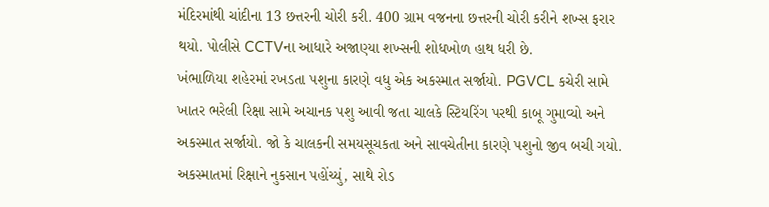મંદિરમાંથી ચાંદીના 13 છત્તરની ચોરી કરી. 400 ગ્રામ વજનના છત્તરની ચોરી કરીને શખ્સ ફરાર થયો. પોલીસે CCTVના આધારે અજાણ્યા શખ્સની શોધખોળ હાથ ધરી છે.
ખંભાળિયા શહેરમાં રખડતા પશુના કારણે વધુ એક અકસ્માત સર્જાયો. PGVCL કચેરી સામે ખાતર ભરેલી રિક્ષા સામે અચાનક પશુ આવી જતા ચાલકે સ્ટિયરિંગ પરથી કાબૂ ગુમાવ્યો અને અકસ્માત સર્જાયો. જો કે ચાલકની સમયસૂચકતા અને સાવચેતીના કારણે પશુનો જીવ બચી ગયો. અકસ્માતમાં રિક્ષાને નુકસાન પહોંચ્યું, સાથે રોડ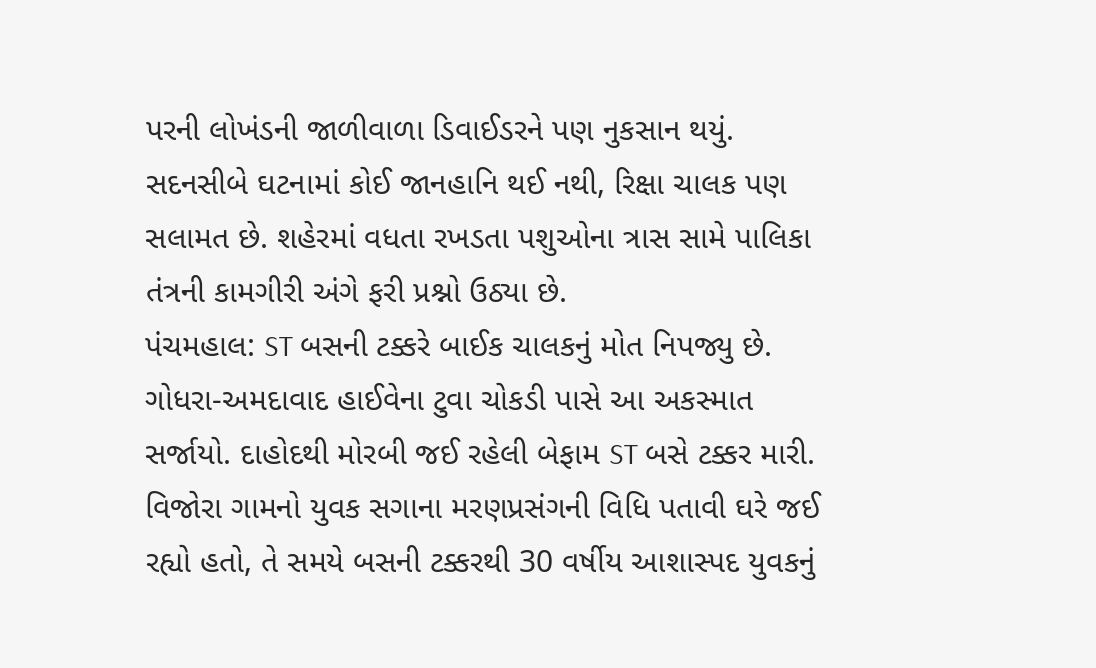પરની લોખંડની જાળીવાળા ડિવાઈડરને પણ નુકસાન થયું. સદનસીબે ઘટનામાં કોઈ જાનહાનિ થઈ નથી, રિક્ષા ચાલક પણ સલામત છે. શહેરમાં વધતા રખડતા પશુઓના ત્રાસ સામે પાલિકા તંત્રની કામગીરી અંગે ફરી પ્રશ્નો ઉઠ્યા છે.
પંચમહાલ: ST બસની ટક્કરે બાઈક ચાલકનું મોત નિપજ્યુ છે. ગોધરા-અમદાવાદ હાઈવેના ટુવા ચોકડી પાસે આ અકસ્માત સર્જાયો. દાહોદથી મોરબી જઈ રહેલી બેફામ ST બસે ટક્કર મારી. વિજોરા ગામનો યુવક સગાના મરણપ્રસંગની વિધિ પતાવી ઘરે જઈ રહ્યો હતો, તે સમયે બસની ટક્કરથી 30 વર્ષીય આશાસ્પદ યુવકનું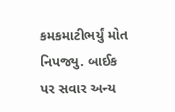કમકમાટીભર્યું મોત નિપજ્યુ. બાઈક પર સવાર અન્ય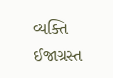વ્યક્તિ ઈજાગ્રસ્ત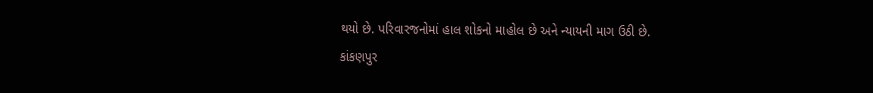થયો છે. પરિવારજનોમાં હાલ શોકનો માહોલ છે અને ન્યાયની માગ ઉઠી છે.
કાંકણપુર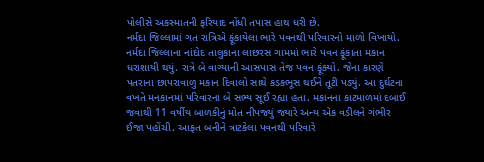પોલીસે અકસ્માતની ફરિયાદ નોંધી તપાસ હાથ ધરી છે.
નર્મદા જિલ્લામાં ગત રાત્રિએ ફૂંકાયેલા ભારે પવનથી પરિવારનો માળો વિખાયો. નર્મદા જિલ્લાના નાંદોદ તાલુકાના લાછરસ ગામમાં ભારે પવન ફૂંકાતા મકાન ધરાશાયી થયું. રાત્રે બે વાગ્યાની આસપાસ તેજ પવન ફૂંક્યો. જેના કારણે પતરાના છાપરાવાળુ મકાન દિવાલો સાથે કડકભૂસ થઈને તૂટી પડ્યું. આ દુર્ઘટના વખતે મનકાનમાં પરિવારના બે સભ્ય સૂઈ રહ્યા હતા. મકાનના કાટમાળમાં દબાઈ જવાથી 11 વર્ષીય બાળકીનું મોત નીપજ્યું જ્યારે અન્ય એક વડીલને ગંભીર ઈજા પહોંચી. આફત બનીને ત્રાટકેલા પવનથી પરિવારે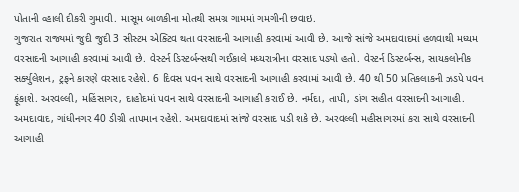પોતાની વ્હાલી દીકરી ગુમાવી. માસૂમ બાળકીના મોતથી સમગ્ર ગામમાં ગમગીની છવાઇ.
ગુજરાત રાજ્યમાં જુદી જુદી 3 સીસ્ટમ એક્ટિવ થતા વરસાદની આગાહી કરવામાં આવી છે. આજે સાંજે અમદાવાદમાં હળવાથી મધ્યમ વરસાદની આગાહી કરવામાં આવી છે. વેસ્ટર્ન ડિસ્ટર્બન્સથી ગઈકાલે મધ્યરાત્રીના વરસાદ પડ્યો હતો. વેસ્ટર્ન ડિસ્ટર્બન્સ, સાયકલોનીક સર્ક્યુલેશન, ટ્રફને કારણે વરસાદ રહેશે. 6 દિવસ પવન સાથે વરસાદની આગાહી કરવામાં આવી છે. 40 થી 50 પ્રતિકલાકની ઝડપે પવન ફૂંકાશે. અરવલ્લી, મહિંસાગર, દાહોદમાં પવન સાથે વરસાદની આગાહી કરાઈ છે. નર્મદા, તાપી, ડાંગ સહીત વરસાદની આગાહી. અમદાવાદ, ગાંધીનગર 40 ડીગ્રી તાપમાન રહેશે. અમદાવાદમાં સાંજે વરસાદ પડી શકે છે. અરવલ્લી મહીસાગરમાં કરા સાથે વરસાદની આગાહી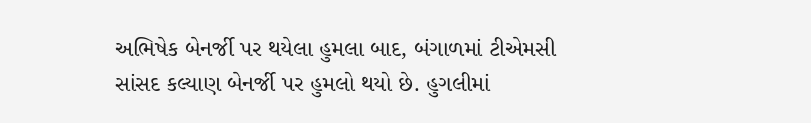અભિષેક બેનર્જી પર થયેલા હુમલા બાદ, બંગાળમાં ટીએમસી સાંસદ કલ્યાણ બેનર્જી પર હુમલો થયો છે. હુગલીમાં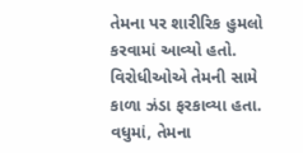તેમના પર શારીરિક હુમલો કરવામાં આવ્યો હતો. વિરોધીઓએ તેમની સામે કાળા ઝંડા ફરકાવ્યા હતા. વધુમાં, તેમના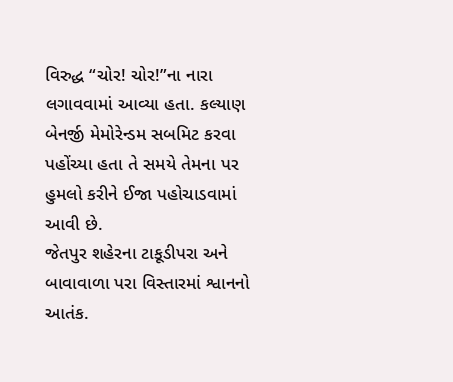વિરુદ્ધ “ચોર! ચોર!”ના નારા લગાવવામાં આવ્યા હતા. કલ્યાણ બેનર્જી મેમોરેન્ડમ સબમિટ કરવા પહોંચ્યા હતા તે સમયે તેમના પર હુમલો કરીને ઈજા પહોચાડવામાં આવી છે.
જેતપુર શહેરના ટાકૂડીપરા અને બાવાવાળા પરા વિસ્તારમાં શ્વાનનો આતંક.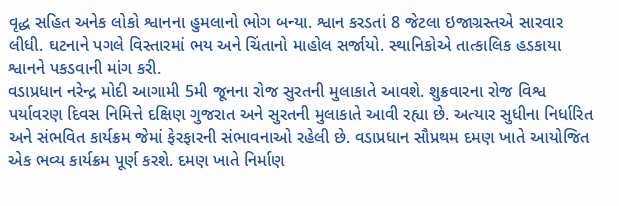વૃદ્ધ સહિત અનેક લોકો શ્વાનના હુમલાનો ભોગ બન્યા. શ્વાન કરડતાં 8 જેટલા ઇજાગ્રસ્તએ સારવાર લીધી. ઘટનાને પગલે વિસ્તારમાં ભય અને ચિંતાનો માહોલ સર્જાયો. સ્થાનિકોએ તાત્કાલિક હડકાયા શ્વાનને પકડવાની માંગ કરી.
વડાપ્રધાન નરેન્દ્ર મોદી આગામી 5મી જૂનના રોજ સુરતની મુલાકાતે આવશે. શુક્રવારના રોજ વિશ્વ પર્યાવરણ દિવસ નિમિત્તે દક્ષિણ ગુજરાત અને સુરતની મુલાકાતે આવી રહ્યા છે. અત્યાર સુધીના નિર્ધારિત અને સંભવિત કાર્યક્રમ જેમાં ફેરફારની સંભાવનાઓ રહેલી છે. વડાપ્રધાન સૌપ્રથમ દમણ ખાતે આયોજિત એક ભવ્ય કાર્યક્રમ પૂર્ણ કરશે. દમણ ખાતે નિર્માણ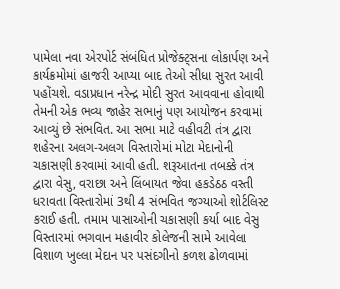પામેલા નવા એરપોર્ટ સંબંધિત પ્રોજેક્ટ્સના લોકાર્પણ અને કાર્યક્રમોમાં હાજરી આપ્યા બાદ તેઓ સીધા સુરત આવી પહોંચશે. વડાપ્રધાન નરેન્દ્ર મોદી સુરત આવવાના હોવાથી તેમની એક ભવ્ય જાહેર સભાનું પણ આયોજન કરવામાં આવ્યું છે સંભવિત. આ સભા માટે વહીવટી તંત્ર દ્વારા શહેરના અલગ-અલગ વિસ્તારોમાં મોટા મેદાનોની ચકાસણી કરવામાં આવી હતી. શરૂઆતના તબક્કે તંત્ર દ્વારા વેસુ, વરાછા અને લિંબાયત જેવા હકડેઠઠ વસ્તી ધરાવતા વિસ્તારોમાં 3થી 4 સંભવિત જગ્યાઓ શોર્ટલિસ્ટ કરાઈ હતી. તમામ પાસાઓની ચકાસણી કર્યા બાદ વેસુ વિસ્તારમાં ભગવાન મહાવીર કોલેજની સામે આવેલા વિશાળ ખુલ્લા મેદાન પર પસંદગીનો કળશ ઢોળવામાં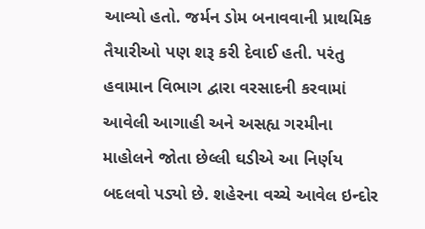આવ્યો હતો. જર્મન ડોમ બનાવવાની પ્રાથમિક તૈયારીઓ પણ શરૂ કરી દેવાઈ હતી. પરંતુ હવામાન વિભાગ દ્વારા વરસાદની કરવામાં આવેલી આગાહી અને અસહ્ય ગરમીના માહોલને જોતા છેલ્લી ઘડીએ આ નિર્ણય બદલવો પડ્યો છે. શહેરના વચ્ચે આવેલ ઇન્દોર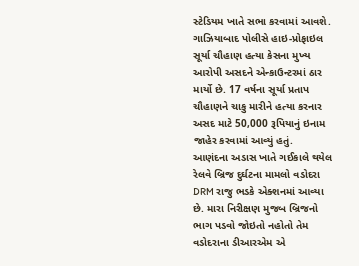સ્ટેડિયમ ખાતે સભા કરવામાં આવશે.
ગાઝિયાબાદ પોલીસે હાઇ-પ્રોફાઇલ સૂર્યા ચૌહાણ હત્યા કેસના મુખ્ય આરોપી અસદને એન્કાઉન્ટરમાં ઠાર માર્યો છે. 17 વર્ષના સૂર્યા પ્રતાપ ચૌહાણને ચાકુ મારીને હત્યા કરનાર અસદ માટે 50,000 રૂપિયાનું ઇનામ જાહેર કરવામાં આવ્યું હતું.
આણંદના અડાસ ખાતે ગઈકાલે થયેલ રેલવે બ્રિજ દુર્ઘટના મામલો વડોદરા DRM રાજુ ભડકે એક્શનમાં આવ્યા છે. મારા નિરીક્ષણ મુજબ બ્રિજનો ભાગ પડવો જોઇતો નહોતો તેમ વડોદરાના ડીઆરએમ એ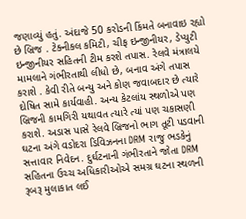જણાવ્યું હતું. અંદાજે 50 કરોડની કિંમતે બનાવાઇ રહ્યો છે બ્રિજ . ટેક્નીકલ કમિટી, ચીફ ઇન્જીનીયર, ડેપ્યુટી ઇન્જીનીયર સહિતની ટીમ કરશે તપાસ. રેલવે મંત્રાલયે મામલાને ગંભીરતાથી લીધો છે, બનાવ અંગે તપાસ કરાશે . કેવી રીતે બન્યુ અને કોણ જવાબદાર છે ત્યારે દોષિત સામે કાર્યવાહી. અન્ય કેટલાંય સ્થળોએ પણ બ્રિજની કામગિરી યથાવત ત્યારે ત્યાં પણ ચકાસણી કરાશે. અડાસ પાસે રેલવે બ્રિજનો ભાગ તૂટી પડવાની ઘટના અંગે વડોદરા ડિવિઝનના DRM રાજુ ભડકેનું સત્તાવાર નિવેદન. દુર્ઘટનાની ગંભીરતાને જોતા DRM સહિતના ઉચ્ચ અધિકારીઓએ સમગ્ર ઘટના સ્થળની રૂબરૂ મુલાકાત લઈ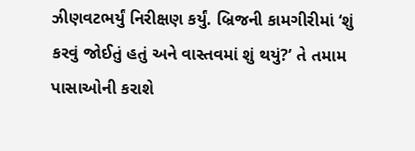ઝીણવટભર્યું નિરીક્ષણ કર્યું. બ્રિજની કામગીરીમાં ‘શું કરવું જોઈતું હતું અને વાસ્તવમાં શું થયું?’ તે તમામ પાસાઓની કરાશે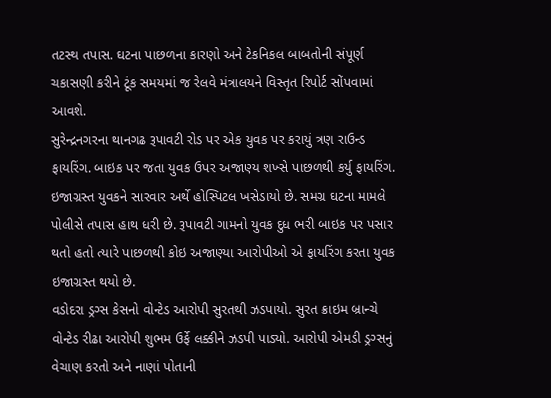તટસ્થ તપાસ. ઘટના પાછળના કારણો અને ટેકનિકલ બાબતોની સંપૂર્ણ ચકાસણી કરીને ટૂંક સમયમાં જ રેલવે મંત્રાલયને વિસ્તૃત રિપોર્ટ સોંપવામાં આવશે.
સુરેન્દ્રનગરના થાનગઢ રૂપાવટી રોડ પર એક યુવક પર કરાયું ત્રણ રાઉન્ડ ફાયરિંગ. બાઇક પર જતા યુવક ઉપર અજાણ્ય શખ્સે પાછળથી કર્યુ ફાયરિંગ. ઇજાગ્રસ્ત યુવકને સારવાર અર્થે હોસ્પિટલ ખસેડાયો છે. સમગ્ર ઘટના મામલે પોલીસે તપાસ હાથ ધરી છે. રૂપાવટી ગામનો યુવક દુધ ભરી બાઇક પર પસાર થતો હતો ત્યારે પાછળથી કોઇ અજાણ્યા આરોપીઓ એ ફાયરિંગ કરતા યુવક ઇજાગ્રસ્ત થયો છે.
વડોદરા ડ્રગ્સ કેસનો વોન્ટેડ આરોપી સુરતથી ઝડપાયો. સુરત ક્રાઇમ બ્રાન્ચે વોન્ટેડ રીઢા આરોપી શુભમ ઉર્ફે લક્કીને ઝડપી પાડ્યો. આરોપી એમડી ડ્રગ્સનું વેચાણ કરતો અને નાણાં પોતાની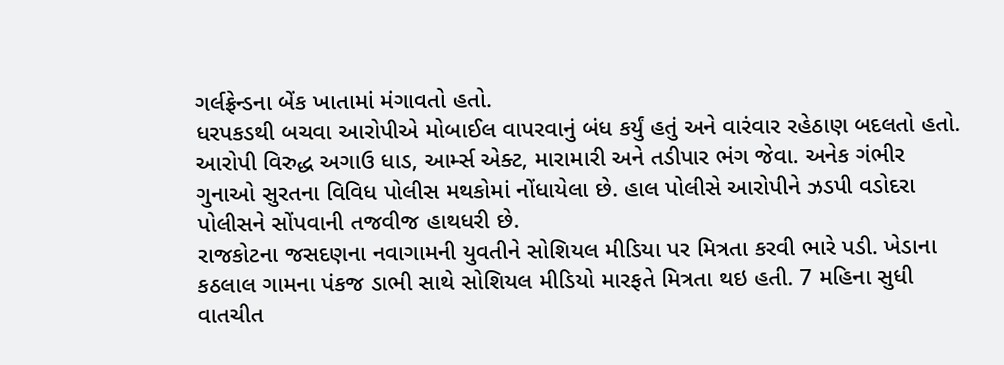ગર્લફ્રેન્ડના બેંક ખાતામાં મંગાવતો હતો.
ધરપકડથી બચવા આરોપીએ મોબાઈલ વાપરવાનું બંધ કર્યું હતું અને વારંવાર રહેઠાણ બદલતો હતો. આરોપી વિરુદ્ધ અગાઉ ધાડ, આર્મ્સ એક્ટ, મારામારી અને તડીપાર ભંગ જેવા. અનેક ગંભીર ગુનાઓ સુરતના વિવિધ પોલીસ મથકોમાં નોંધાયેલા છે. હાલ પોલીસે આરોપીને ઝડપી વડોદરા પોલીસને સોંપવાની તજવીજ હાથધરી છે.
રાજકોટના જસદણના નવાગામની યુવતીને સોશિયલ મીડિયા પર મિત્રતા કરવી ભારે પડી. ખેડાના કઠલાલ ગામના પંકજ ડાભી સાથે સોશિયલ મીડિયો મારફતે મિત્રતા થઇ હતી. 7 મહિના સુધી વાતચીત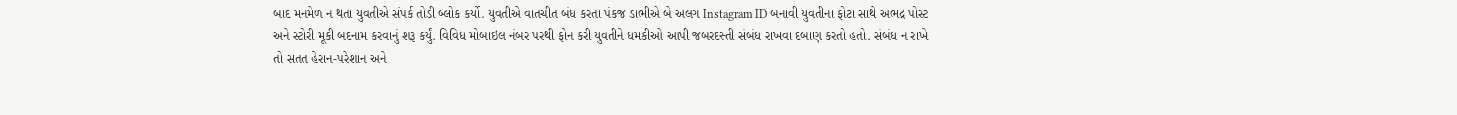બાદ મનમેળ ન થતા યુવતીએ સંપર્ક તોડી બ્લોક કર્યો. યુવતીએ વાતચીત બંધ કરતા પંકજ ડાભીએ બે અલગ Instagram ID બનાવી યુવતીના ફોટા સાથે અભદ્ર પોસ્ટ અને સ્ટોરી મૂકી બદનામ કરવાનું શરૂ કર્યું. વિવિધ મોબાઇલ નંબર પરથી ફોન કરી યુવતીને ધમકીઓ આપી જબરદસ્તી સંબંધ રાખવા દબાણ કરતો હતો. સંબંધ ન રાખે તો સતત હેરાન-પરેશાન અને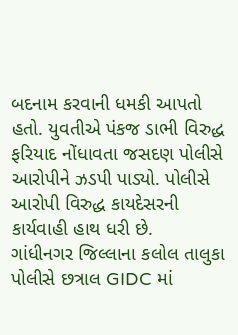બદનામ કરવાની ધમકી આપતો હતો. યુવતીએ પંકજ ડાભી વિરુદ્ધ ફરિયાદ નોંધાવતા જસદણ પોલીસે આરોપીને ઝડપી પાડ્યો. પોલીસે આરોપી વિરુદ્ધ કાયદેસરની કાર્યવાહી હાથ ધરી છે.
ગાંધીનગર જિલ્લાના કલોલ તાલુકા પોલીસે છત્રાલ GIDC માં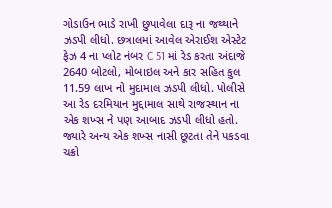ગોડાઉન ભાડે રાખી છુપાવેલા દારૂ ના જથ્થાને ઝડપી લીધો. છત્રાલમાં આવેલ એરાઈશ એસ્ટેટ ફેઝ 4 ના પ્લોટ નંબર C 51 માં રેડ કરતા અંદાજે 2640 બોટલો, મોબાઇલ અને કાર સહિત કુલ 11.59 લાખ નો મુદામાલ ઝડપી લીધો. પોલીસે આ રેડ દરમિયાન મુદ્દામાલ સાથે રાજસ્થાન ના એક શખ્સ ને પણ આબાદ ઝડપી લીધો હતો. જ્યારે અન્ય એક શખ્સ નાસી છૂટતા તેને પકડવા ચક્રો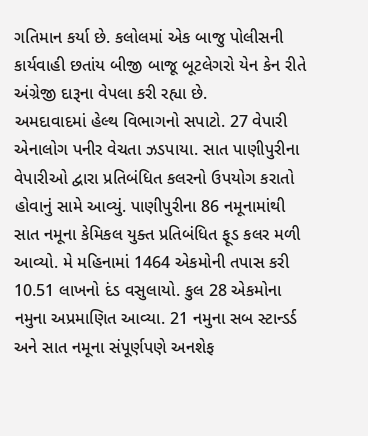ગતિમાન કર્યા છે. કલોલમાં એક બાજુ પોલીસની કાર્યવાહી છતાંય બીજી બાજૂ બૂટલેગરો યેન કેન રીતે અંગ્રેજી દારૂના વેપલા કરી રહ્યા છે.
અમદાવાદમાં હેલ્થ વિભાગનો સપાટો. 27 વેપારી એનાલોગ પનીર વેચતા ઝડપાયા. સાત પાણીપુરીના વેપારીઓ દ્વારા પ્રતિબંધિત કલરનો ઉપયોગ કરાતો હોવાનું સામે આવ્યું. પાણીપુરીના 86 નમૂનામાંથી સાત નમૂના કેમિકલ યુક્ત પ્રતિબંધિત ફૂડ કલર મળી આવ્યો. મે મહિનામાં 1464 એકમોની તપાસ કરી 10.51 લાખનો દંડ વસુલાયો. કુલ 28 એકમોના નમુના અપ્રમાણિત આવ્યા. 21 નમુના સબ સ્ટાન્ડર્ડ અને સાત નમૂના સંપૂર્ણપણે અનશેફ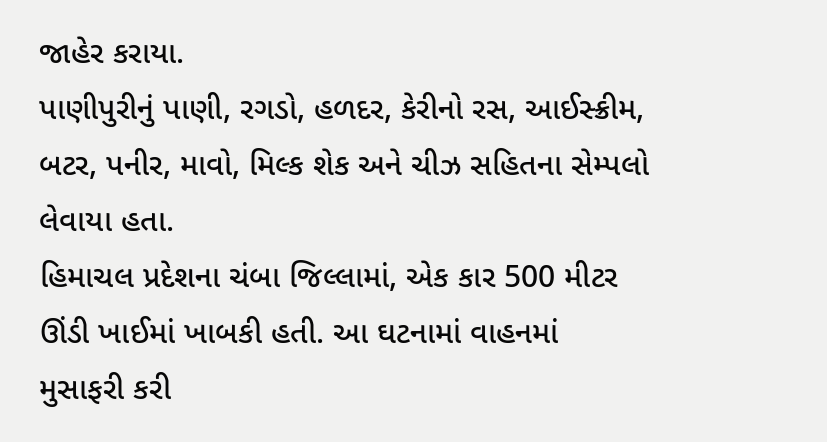જાહેર કરાયા.
પાણીપુરીનું પાણી, રગડો, હળદર, કેરીનો રસ, આઈસ્ક્રીમ, બટર, પનીર, માવો, મિલ્ક શેક અને ચીઝ સહિતના સેમ્પલો લેવાયા હતા.
હિમાચલ પ્રદેશના ચંબા જિલ્લામાં, એક કાર 500 મીટર ઊંડી ખાઈમાં ખાબકી હતી. આ ઘટનામાં વાહનમાં મુસાફરી કરી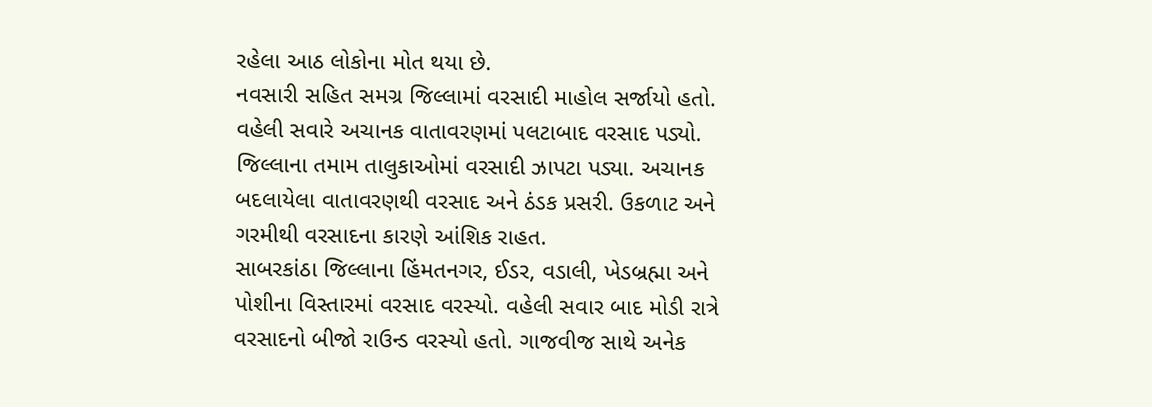રહેલા આઠ લોકોના મોત થયા છે.
નવસારી સહિત સમગ્ર જિલ્લામાં વરસાદી માહોલ સર્જાયો હતો. વહેલી સવારે અચાનક વાતાવરણમાં પલટાબાદ વરસાદ પડ્યો. જિલ્લાના તમામ તાલુકાઓમાં વરસાદી ઝાપટા પડ્યા. અચાનક બદલાયેલા વાતાવરણથી વરસાદ અને ઠંડક પ્રસરી. ઉકળાટ અને ગરમીથી વરસાદના કારણે આંશિક રાહત.
સાબરકાંઠા જિલ્લાના હિંમતનગર, ઈડર, વડાલી, ખેડબ્રહ્મા અને પોશીના વિસ્તારમાં વરસાદ વરસ્યો. વહેલી સવાર બાદ મોડી રાત્રે વરસાદનો બીજો રાઉન્ડ વરસ્યો હતો. ગાજવીજ સાથે અનેક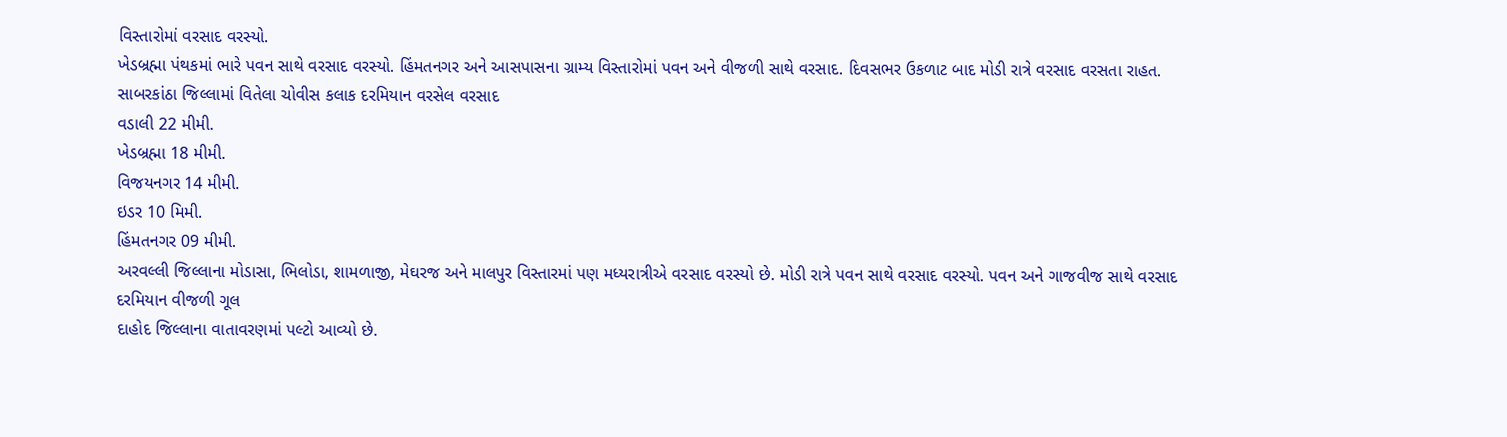વિસ્તારોમાં વરસાદ વરસ્યો.
ખેડબ્રહ્મા પંથકમાં ભારે પવન સાથે વરસાદ વરસ્યો. હિંમતનગર અને આસપાસના ગ્રામ્ય વિસ્તારોમાં પવન અને વીજળી સાથે વરસાદ. દિવસભર ઉકળાટ બાદ મોડી રાત્રે વરસાદ વરસતા રાહત.
સાબરકાંઠા જિલ્લામાં વિતેલા ચોવીસ કલાક દરમિયાન વરસેલ વરસાદ
વડાલી 22 મીમી.
ખેડબ્રહ્મા 18 મીમી.
વિજયનગર 14 મીમી.
ઇડર 10 મિમી.
હિંમતનગર 09 મીમી.
અરવલ્લી જિલ્લાના મોડાસા, ભિલોડા, શામળાજી, મેઘરજ અને માલપુર વિસ્તારમાં પણ મધ્યરાત્રીએ વરસાદ વરસ્યો છે. મોડી રાત્રે પવન સાથે વરસાદ વરસ્યો. પવન અને ગાજવીજ સાથે વરસાદ દરમિયાન વીજળી ગૂલ
દાહોદ જિલ્લાના વાતાવરણમાં પલ્ટો આવ્યો છે.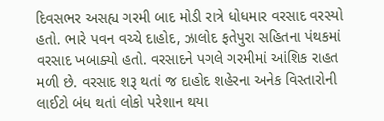દિવસભર અસહ્ય ગરમી બાદ મોડી રાત્રે ધોધમાર વરસાદ વરસ્યો હતો. ભારે પવન વચ્ચે દાહોદ, ઝાલોદ ફતેપુરા સહિતના પંથકમાં વરસાદ ખબાક્યો હતો. વરસાદને પગલે ગરમીમાં આંશિક રાહત મળી છે. વરસાદ શરૂ થતાં જ દાહોદ શહેરના અનેક વિસ્તારોની લાઈટો બંધ થતાં લોકો પરેશાન થયા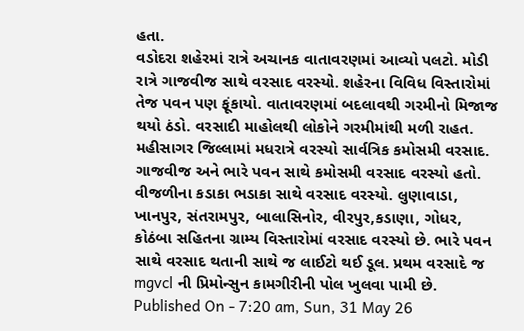હતા.
વડોદરા શહેરમાં રાત્રે અચાનક વાતાવરણમાં આવ્યો પલટો. મોડી રાત્રે ગાજવીજ સાથે વરસાદ વરસ્યો. શહેરના વિવિધ વિસ્તારોમાં તેજ પવન પણ ફૂંકાયો. વાતાવરણમાં બદલાવથી ગરમીનો મિજાજ થયો ઠંડો. વરસાદી માહોલથી લોકોને ગરમીમાંથી મળી રાહત.
મહીસાગર જિલ્લામાં મધરાત્રે વરસ્યો સાર્વત્રિક કમોસમી વરસાદ. ગાજવીજ અને ભારે પવન સાથે કમોસમી વરસાદ વરસ્યો હતો. વીજળીના કડાકા ભડાકા સાથે વરસાદ વરસ્યો. લુણાવાડા, ખાનપુર, સંતરામપુર, બાલાસિનોર, વીરપુર,કડાણા, ગોધર, કોઠંબા સહિતના ગ્રામ્ય વિસ્તારોમાં વરસાદ વરસ્યો છે. ભારે પવન સાથે વરસાદ થતાની સાથે જ લાઈટો થઈ ડૂલ. પ્રથમ વરસાદે જ mgvcl ની પ્રિમોન્સુન કામગીરીની પોલ ખુલવા પામી છે.
Published On - 7:20 am, Sun, 31 May 26